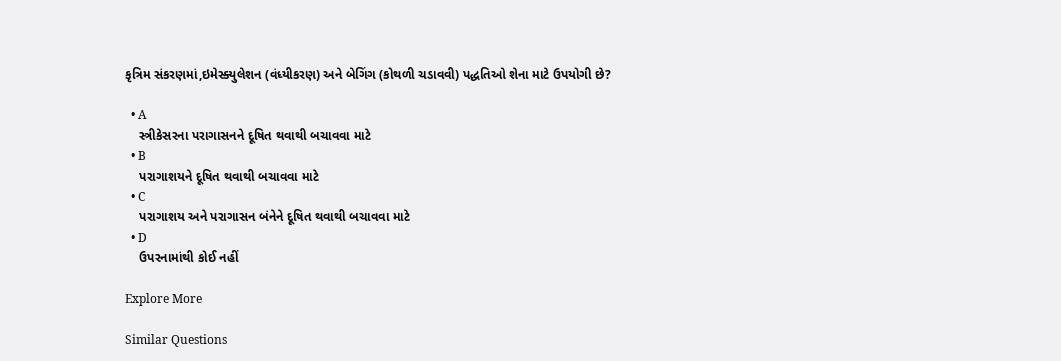કૃત્રિમ સંકરણમાં,ઇમેસ્ક્યુલેશન (વંધ્યીકરણ) અને બેગિંગ (કોથળી ચડાવવી) પદ્ધતિઓ શેના માટે ઉપયોગી છે?

  • A
    સ્ત્રીકેસરના પરાગાસનને દૂષિત થવાથી બચાવવા માટે
  • B
    પરાગાશયને દૂષિત થવાથી બચાવવા માટે
  • C
    પરાગાશય અને પરાગાસન બંનેને દૂષિત થવાથી બચાવવા માટે
  • D
    ઉપરનામાંથી કોઈ નહીં

Explore More

Similar Questions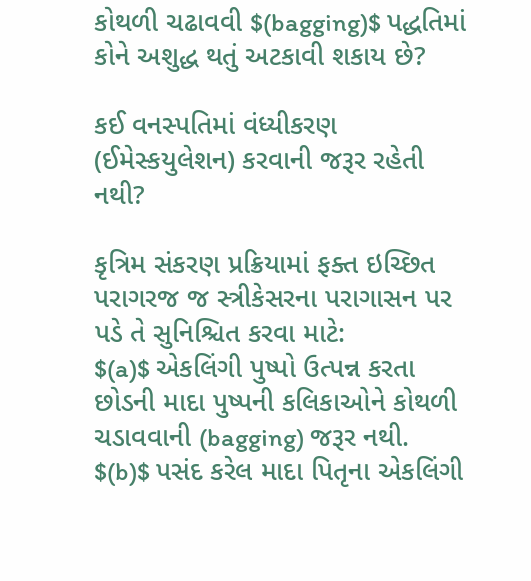કોથળી ચઢાવવી $(bagging)$ પદ્ધતિમાં કોને અશુદ્ધ થતું અટકાવી શકાય છે?

કઈ વનસ્પતિમાં વંધ્યીકરણ (ઈમેસ્કયુલેશન) કરવાની જરૂર રહેતી નથી?

કૃત્રિમ સંકરણ પ્રક્રિયામાં ફક્ત ઇચ્છિત પરાગરજ જ સ્ત્રીકેસરના પરાગાસન પર પડે તે સુનિશ્ચિત કરવા માટે:
$(a)$ એકલિંગી પુષ્પો ઉત્પન્ન કરતા છોડની માદા પુષ્પની કલિકાઓને કોથળી ચડાવવાની (bagging) જરૂર નથી.
$(b)$ પસંદ કરેલ માદા પિતૃના એકલિંગી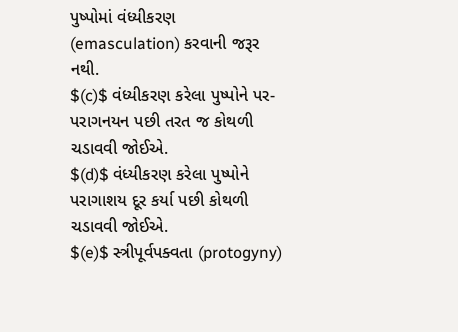પુષ્પોમાં વંધ્યીકરણ (emasculation) કરવાની જરૂર નથી.
$(c)$ વંધ્યીકરણ કરેલા પુષ્પોને પર-પરાગનયન પછી તરત જ કોથળી ચડાવવી જોઈએ.
$(d)$ વંધ્યીકરણ કરેલા પુષ્પોને પરાગાશય દૂર કર્યા પછી કોથળી ચડાવવી જોઈએ.
$(e)$ સ્ત્રીપૂર્વપક્વતા (protogyny)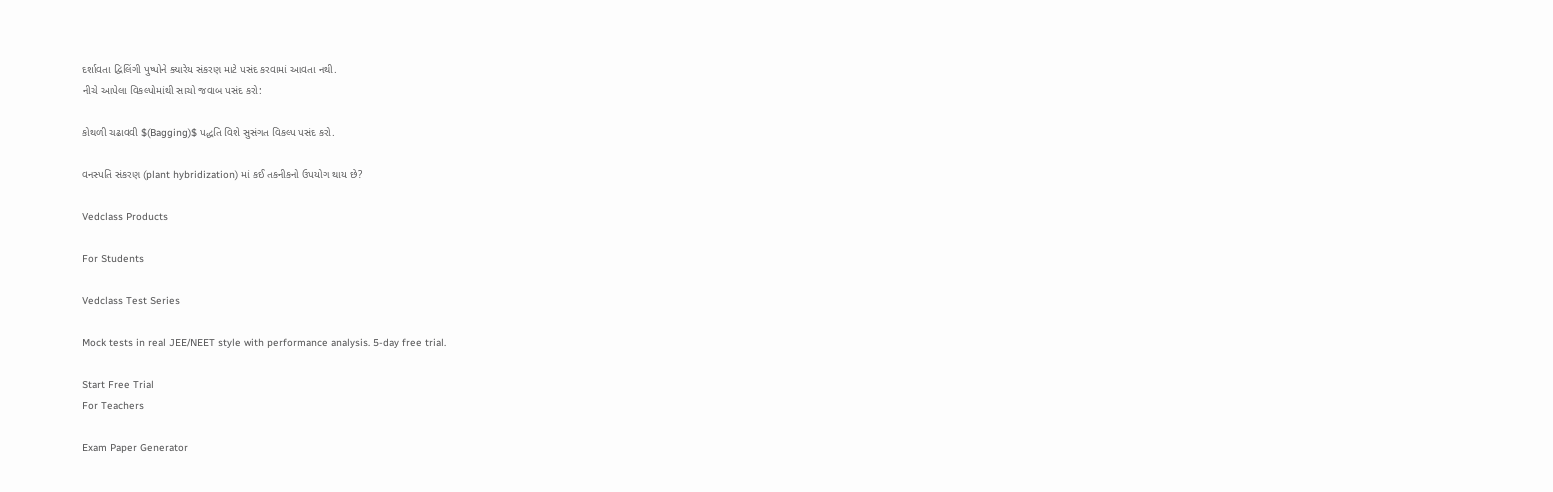દર્શાવતા દ્વિલિંગી પુષ્પોને ક્યારેય સંકરણ માટે પસંદ કરવામાં આવતા નથી.
નીચે આપેલા વિકલ્પોમાંથી સાચો જવાબ પસંદ કરો:

કોથળી ચઢાવવી $(Bagging)$ પદ્ધતિ વિશે સુસંગત વિકલ્પ પસંદ કરો.

વનસ્પતિ સંકરણ (plant hybridization) માં કઈ તકનીકનો ઉપયોગ થાય છે?

Vedclass Products

For Students

Vedclass Test Series

Mock tests in real JEE/NEET style with performance analysis. 5-day free trial.

Start Free Trial
For Teachers

Exam Paper Generator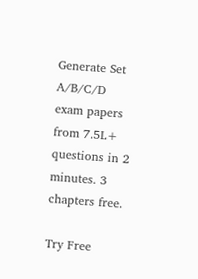Generate Set A/B/C/D exam papers from 7.5L+ questions in 2 minutes. 3 chapters free.

Try Free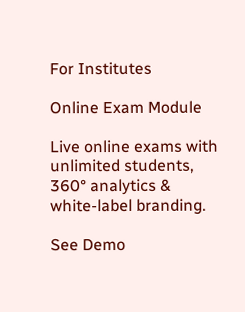For Institutes

Online Exam Module

Live online exams with unlimited students, 360° analytics & white-label branding.

See Demo